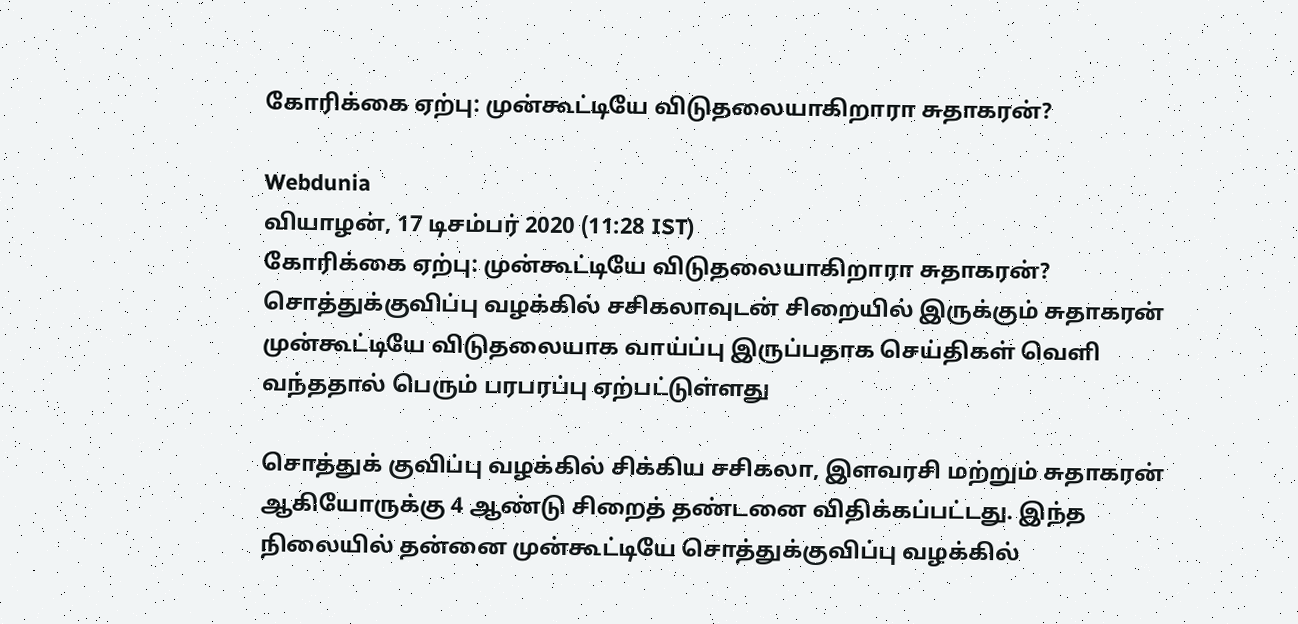கோரிக்கை ஏற்பு: முன்கூட்டியே விடுதலையாகிறாரா சுதாகரன்?

Webdunia
வியாழன், 17 டிசம்பர் 2020 (11:28 IST)
கோரிக்கை ஏற்பு: முன்கூட்டியே விடுதலையாகிறாரா சுதாகரன்?
சொத்துக்குவிப்பு வழக்கில் சசிகலாவுடன் சிறையில் இருக்கும் சுதாகரன் முன்கூட்டியே விடுதலையாக வாய்ப்பு இருப்பதாக செய்திகள் வெளி வந்ததால் பெரும் பரபரப்பு ஏற்பட்டுள்ளது

சொத்துக் குவிப்பு வழக்கில் சிக்கிய சசிகலா, இளவரசி மற்றும் சுதாகரன் ஆகியோருக்கு 4 ஆண்டு சிறைத் தண்டனை விதிக்கப்பட்டது. இந்த நிலையில் தன்னை முன்கூட்டியே சொத்துக்குவிப்பு வழக்கில்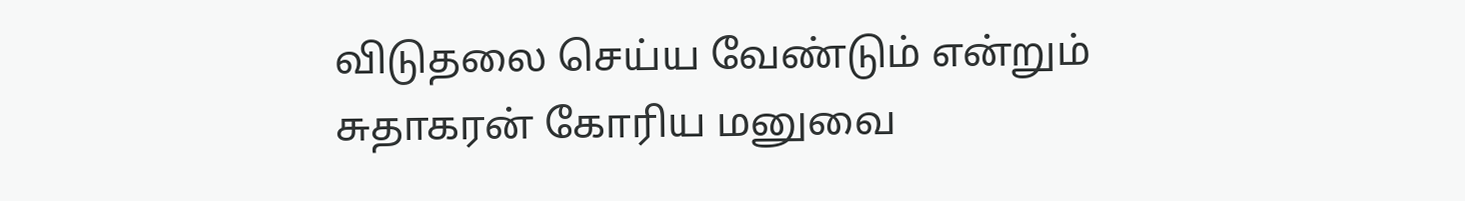விடுதலை செய்ய வேண்டும் என்றும் சுதாகரன் கோரிய மனுவை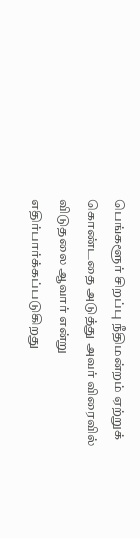பெங்களூர் சிறப்பு நீதிமன்றம் ஏற்றுக் கொண்டதை அடுத்து அவர் விரைவில் விடுதலை ஆவார் என்று எதிர்பார்க்கப்படுகிறது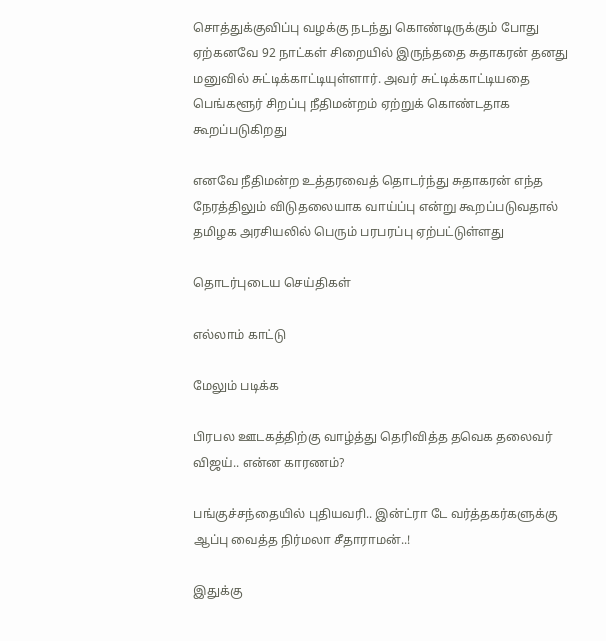சொத்துக்குவிப்பு வழக்கு நடந்து கொண்டிருக்கும் போது ஏற்கனவே 92 நாட்கள் சிறையில் இருந்ததை சுதாகரன் தனது மனுவில் சுட்டிக்காட்டியுள்ளார். அவர் சுட்டிக்காட்டியதை பெங்களூர் சிறப்பு நீதிமன்றம் ஏற்றுக் கொண்டதாக கூறப்படுகிறது

எனவே நீதிமன்ற உத்தரவைத் தொடர்ந்து சுதாகரன் எந்த நேரத்திலும் விடுதலையாக வாய்ப்பு என்று கூறப்படுவதால் தமிழக அரசியலில் பெரும் பரபரப்பு ஏற்பட்டுள்ளது

தொடர்புடைய செய்திகள்

எல்லாம் காட்டு

மேலும் படிக்க

பிரபல ஊடகத்திற்கு வாழ்த்து தெரிவித்த தவெக தலைவர் விஜய்.. என்ன காரணம்?

பங்குச்சந்தையில் புதியவரி.. இன்ட்ரா டே வர்த்தகர்களுக்கு ஆப்பு வைத்த நிர்மலா சீதாராமன்..!

இதுக்கு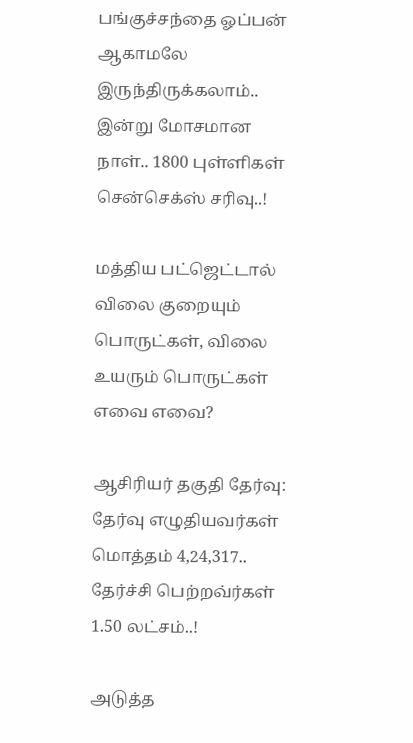பங்குச்சந்தை ஓப்பன் ஆகாமலே இருந்திருக்கலாம்.. இன்று மோசமான நாள்.. 1800 புள்ளிகள் சென்செக்ஸ் சரிவு..!

மத்திய பட்ஜெட்டால் விலை குறையும் பொருட்கள், விலை உயரும் பொருட்கள் எவை எவை?

ஆசிரியர் தகுதி தேர்வு: தேர்வு எழுதியவர்கள் மொத்தம் 4,24,317.. தேர்ச்சி பெற்றவ்ர்கள் 1.50 லட்சம்..!

அடுத்த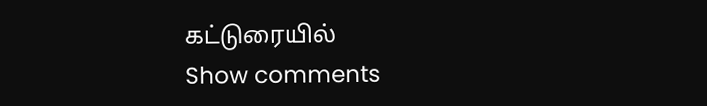கட்டுரையில்
Show comments